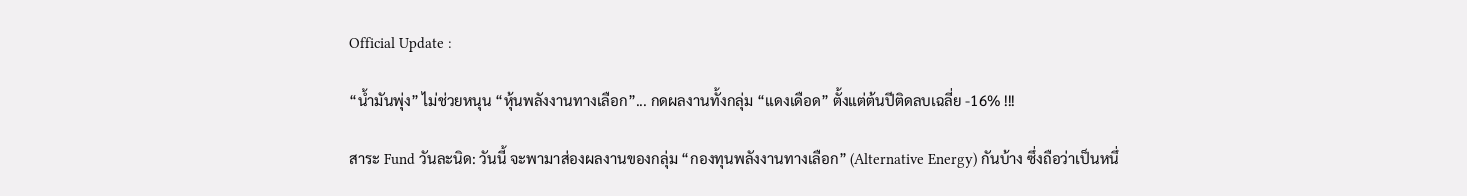Official Update :

“น้ำมันพุ่ง” ไม่ช่วยหนุน “หุ้นพลังงานทางเลือก”... กดผลงานทั้งกลุ่ม “แดงเดือด” ตั้งแต่ต้นปีติดลบเฉลี่ย -16% !!!

สาระ Fund วันละนิด: วันนี้ จะพามาส่องผลงานของกลุ่ม “กองทุนพลังงานทางเลือก” (Alternative Energy) กันบ้าง ซึ่งถือว่าเป็นหนึ่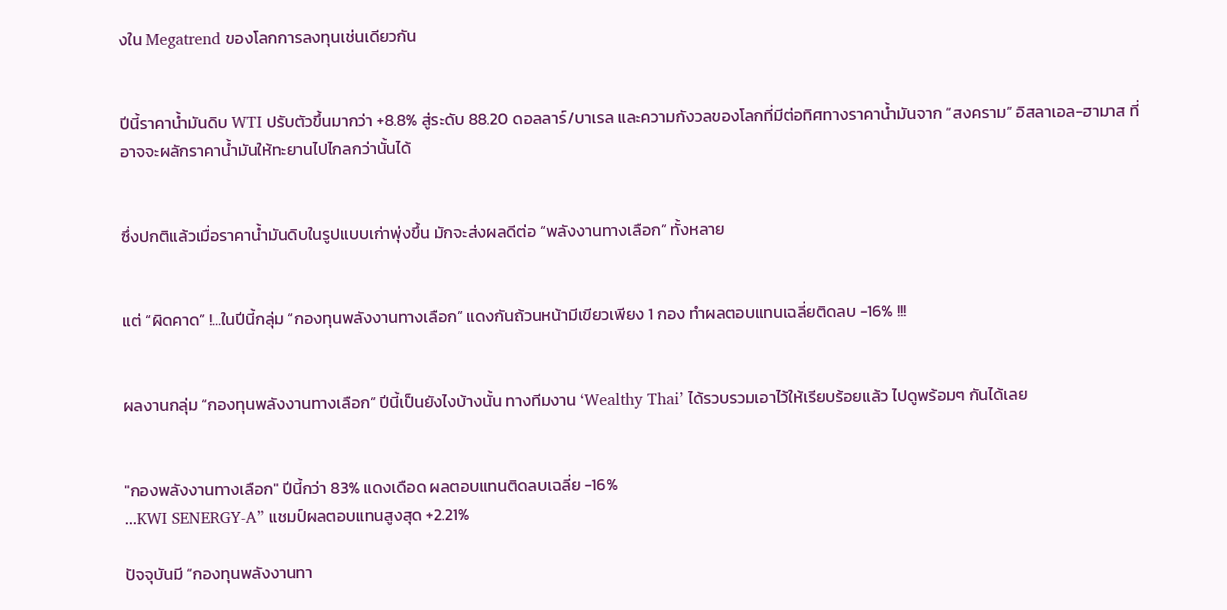งใน Megatrend ของโลกการลงทุนเช่นเดียวกัน


ปีนี้ราคาน้ำมันดิบ WTI ปรับตัวขึ้นมากว่า +8.8% สู่ระดับ 88.20 ดอลลาร์/บาเรล และความกังวลของโลกที่มีต่อทิศทางราคาน้ำมันจาก “สงคราม” อิสลาเอล-ฮามาส ที่อาจจะผลักราคาน้ำมันให้ทะยานไปไกลกว่านั้นได้


ซึ่งปกติแล้วเมื่อราคาน้ำมันดิบในรูปแบบเก่าพุ่งขึ้น มักจะส่งผลดีต่อ “พลังงานทางเลือก” ทั้งหลาย


แต่ “ผิดคาด” !...ในปีนี้กลุ่ม “กองทุนพลังงานทางเลือก” แดงกันถ้วนหน้ามีเขียวเพียง 1 กอง ทำผลตอบแทนเฉลี่ยติดลบ -16% !!!


ผลงานกลุ่ม “กองทุนพลังงานทางเลือก” ปีนี้เป็นยังไงบ้างนั้น ทางทีมงาน ‘Wealthy Thai’ ได้รวบรวมเอาไว้ให้เรียบร้อยแล้ว ไปดูพร้อมๆ กันได้เลย


"กองพลังงานทางเลือก" ปีนี้กว่า 83% แดงเดือด ผลตอบแทนติดลบเฉลี่ย -16%
...KWI SENERGY-A” แชมป์ผลตอบแทนสูงสุด +2.21%

ปัจจุบันมี “กองทุนพลังงานทา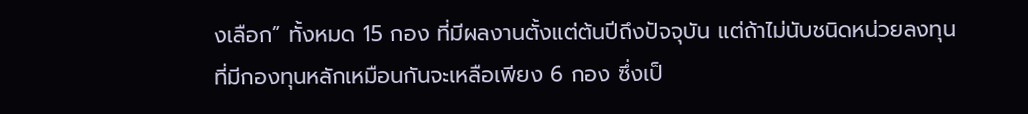งเลือก” ทั้งหมด 15 กอง ที่มีผลงานตั้งแต่ต้นปีถึงปัจจุบัน แต่ถ้าไม่นับชนิดหน่วยลงทุนที่มีกองทุนหลักเหมือนกันจะเหลือเพียง 6 กอง ซึ่งเป็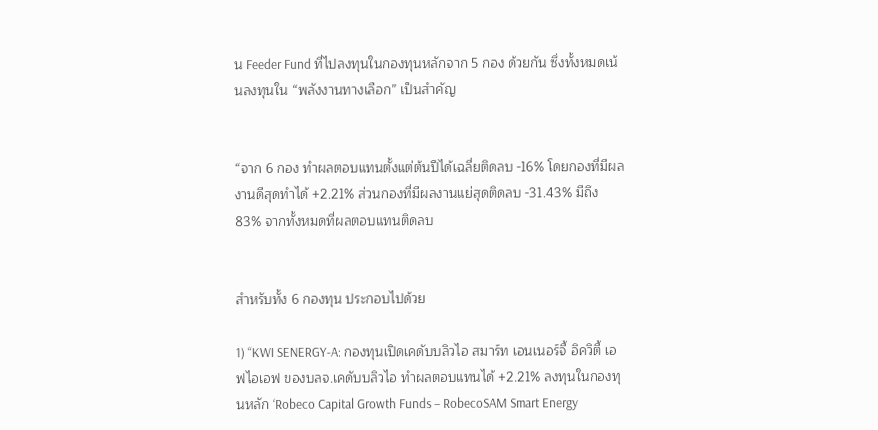น Feeder Fund ที่ไปลงทุนในกองทุนหลักจาก 5 กอง ด้วยกัน ซึ่งทั้งหมดเน้นลงทุนใน “พลังงานทางเลือก” เป็นสำคัญ


“จาก 6 กอง ทำผลตอบแทนตั้งแต่ต้นปีได้เฉลี่ยติดลบ -16% โดยกองที่มีผลงานดีสุดทำได้ +2.21% ส่วนกองที่มีผลงานแย่สุดติดลบ -31.43% มีถึง 83% จากทั้งหมดที่ผลตอบแทนติดลบ


สำหรับทั้ง 6 กองทุน ประกอบไปด้วย

1) “KWI SENERGY-A: กองทุนเปิดเคดับบลิวไอ สมาร์ท เอนเนอร์จี้ อิควิตี้ เอฟไอเอฟ ของบลจ.เคดับบลิวไอ ทำผลตอบแทนได้ +2.21% ลงทุนในกองทุนหลัก ‘Robeco Capital Growth Funds – RobecoSAM Smart Energy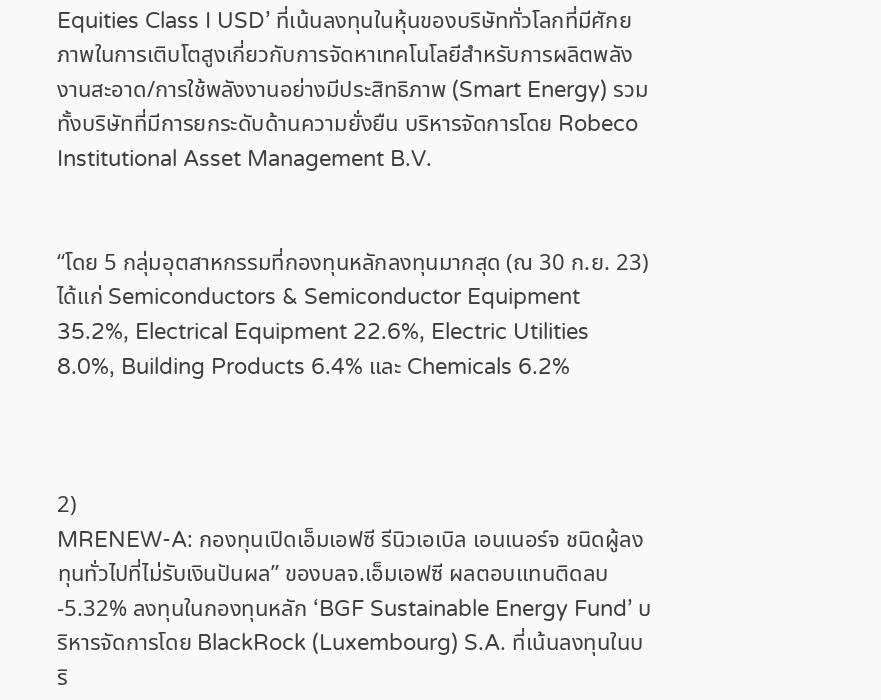Equities Class I USD’ ที่เน้นลงทุนในหุ้นของบริษัททั่วโลกที่มีศักยภาพในการเติบโตสูงเกี่ยวกับการจัดหาเทคโนโลยีสำหรับการผลิตพลังงานสะอาด/การใช้พลังงานอย่างมีประสิทธิภาพ (Smart Energy) รวมทั้งบริษัทที่มีการยกระดับด้านความยั่งยืน บริหารจัดการโดย Robeco Institutional Asset Management B.V.


“โดย 5 กลุ่มอุตสาหกรรมที่กองทุนหลักลงทุนมากสุด (ณ 30 ก.ย. 23) ได้แก่ Semiconductors & Semiconductor Equipment 35.2%, Electrical Equipment 22.6%, Electric Utilities 8.0%, Building Products 6.4% และ Chemicals 6.2%



2)
MRENEW-A: กองทุนเปิดเอ็มเอฟซี รีนิวเอเบิล เอนเนอร์จ ชนิดผู้ลงทุนทั่วไปที่ไม่รับเงินปันผล” ของบลจ.เอ็มเอฟซี ผลตอบแทนติดลบ -5.32% ลงทุนในกองทุนหลัก ‘BGF Sustainable Energy Fund’ บริหารจัดการโดย BlackRock (Luxembourg) S.A. ที่เน้นลงทุนในบริ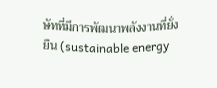ษัทที่มีการพัฒนาพลังงานที่ยั่งยืน (sustainable energy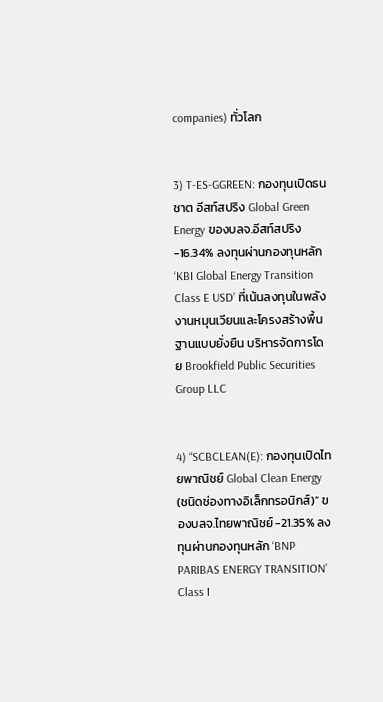companies) ทั่วโลก


3) T-ES-GGREEN: กองทุนเปิดธนชาต อีสท์สปริง Global Green Energy ของบลจ.อีสท์สปริง -16.34% ลงทุนผ่านกองทุนหลัก ‘KBI Global Energy Transition Class E USD’ ที่เน้นลงทุนในพลังงานหมุนเวียนและโครงสร้างพื้นฐานแบบยั่งยืน บริหารจัดการโดย Brookfield Public Securities Group LLC


4) “SCBCLEAN(E): กองทุนเปิดไทยพาณิชย์ Global Clean Energy (ชนิดช่องทางอิเล็กทรอนิกส์)” ของบลจ.ไทยพาณิชย์ -21.35% ลงทุนผ่านกองทุนหลัก ‘BNP PARIBAS ENERGY TRANSITION’ Class I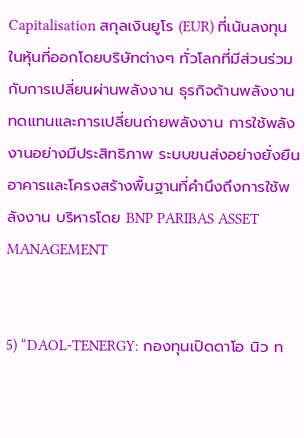Capitalisation สกุลเงินยูโร (EUR) ที่เน้นลงทุนในหุ้นที่ออกโดยบริษัทต่างๆ ทั่วโลกที่มีส่วนร่วมกับการเปลี่ยนผ่านพลังงาน ธุรกิจด้านพลังงานทดแทนและการเปลี่ยนถ่ายพลังงาน การใช้พลังงานอย่างมีประสิทธิภาพ ระบบขนส่งอย่างยั่งยืน อาคารและโครงสร้างพื้นฐานที่คำนึงถึงการใช้พลังงาน บริหารโดย BNP PARIBAS ASSET MANAGEMENT


5) “DAOL-TENERGY: กองทุนเปิดดาโอ นิว ท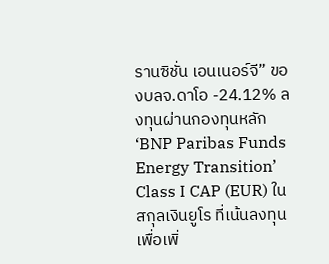รานซิชั่น เอนเนอร์จี” ของบลจ.ดาโอ -24.12% ลงทุนผ่านกองทุนหลัก ‘BNP Paribas Funds Energy Transition’ Class I CAP (EUR) ในสกุลเงินยูโร ที่เน้นลงทุนเพื่อเพิ่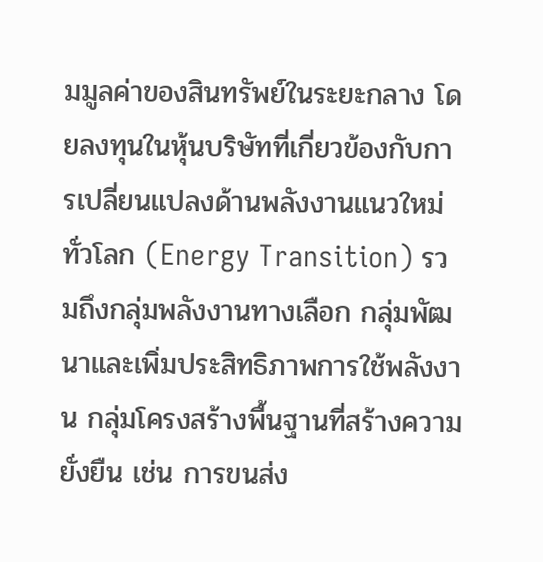มมูลค่าของสินทรัพย์ในระยะกลาง โดยลงทุนในหุ้นบริษัทที่เกี่ยวข้องกับการเปลี่ยนแปลงด้านพลังงานแนวใหม่ทั่วโลก (Energy Transition) รวมถึงกลุ่มพลังงานทางเลือก กลุ่มพัฒนาและเพิ่มประสิทธิภาพการใช้พลังงาน กลุ่มโครงสร้างพื้นฐานที่สร้างความยั่งยืน เช่น การขนส่ง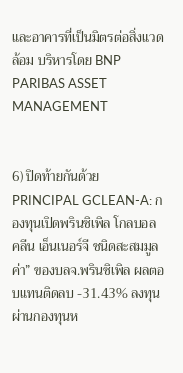และอาคารที่เป็นมิตรต่อสิ่งแวดล้อม บริหารโดย BNP PARIBAS ASSET MANAGEMENT


6) ปิดท้ายกันด้วย PRINCIPAL GCLEAN-A: กองทุนเปิดพรินซิเพิล โกลบอล คลีน เอ็นเนอร์จี ชนิดสะสมมูลค่า” ของบลจ.พรินซิเพิล ผลตอบแทนติดลบ -31.43% ลงทุนผ่านกองทุนห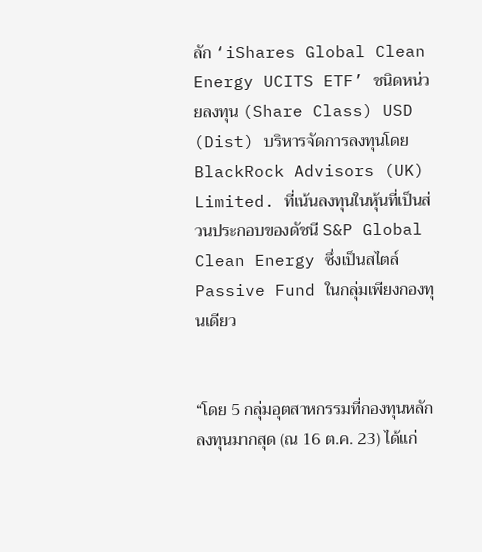ลัก ‘iShares Global Clean Energy UCITS ETF’ ชนิดหน่วยลงทุน (Share Class) USD (Dist) บริหารจัดการลงทุนโดย BlackRock Advisors (UK) Limited. ที่เน้นลงทุนในหุ้นที่เป็นส่วนประกอบของดัชนี S&P Global Clean Energy ซึ่งเป็นสไตล์ Passive Fund ในกลุ่มเพียงกองทุนเดียว


“โดย 5 กลุ่มอุตสาหกรรมที่กองทุนหลักลงทุนมากสุด (ณ 16 ต.ค. 23) ได้แก่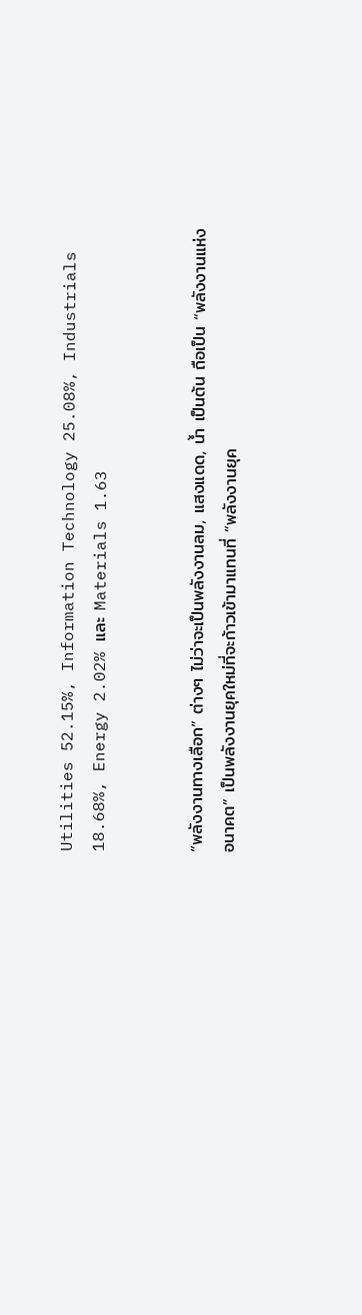Utilities 52.15%, Information Technology 25.08%, Industrials 18.68%, Energy 2.02% และ Materials 1.63


“พลังงานทางเลือก” ต่างๆ ไม่ว่าจะเป็นพลังงานลม, แสงแดด, น้ำ เป็นต้น ถือเป็น “พลังงานแห่งอนาคต” เป็นพลังงานยุคใหม่ที่จะก้าวเข้ามาแทนที่ “พลังงานยุค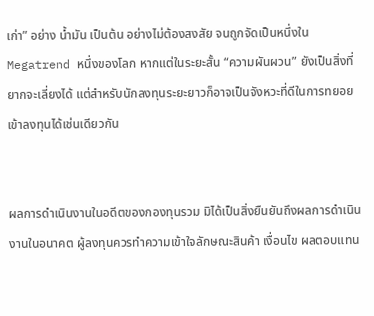เก่า” อย่าง น้ำมัน เป็นต้น อย่างไม่ต้องสงสัย จนถูกจัดเป็นหนึ่งใน Megatrend หนึ่งของโลก หากแต่ในระยะสั้น “ความผันผวน” ยังเป็นสิ่งที่ยากจะเลี่ยงได้ แต่สำหรับนักลงทุนระยะยาวก็อาจเป็นจังหวะที่ดีในการทยอยเข้าลงทุนได้เช่นเดียวกัน


ผลการดำเนินงานในอดีตของกองทุนรวม มิได้เป็นสิ่งยืนยันถึงผลการดำเนินงานในอนาคต ผู้ลงทุนควรทำความเข้าใจลักษณะสินค้า เงื่อนไข ผลตอบแทน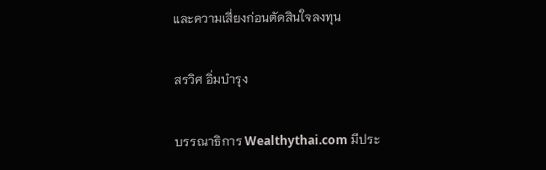และความเสี่ยงก่อนตัดสินใจลงทุน

สรวิศ อิ่มบำรุง

บรรณาธิการ Wealthythai.com มีประ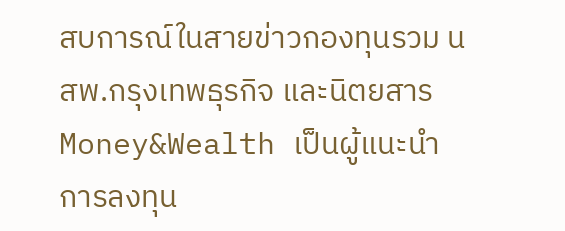สบการณ์ในสายข่าวกองทุนรวม นสพ.กรุงเทพธุรกิจ และนิตยสาร Money&Wealth เป็นผู้แนะนำการลงทุน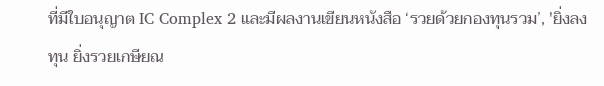ที่มีใบอนุญาต IC Complex 2 และมีผลงานเขียนหนังสือ ‘รวยด้วยกองทุนรวม’, 'ยิ่งลงทุน ยิ่งรวยเกษียณ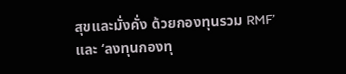สุขและมั่งคั่ง ด้วยกองทุนรวม RMF’ และ ‘ลงทุนกองทุ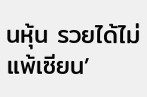นหุ้น รวยได้ไม่แพ้เซียน’